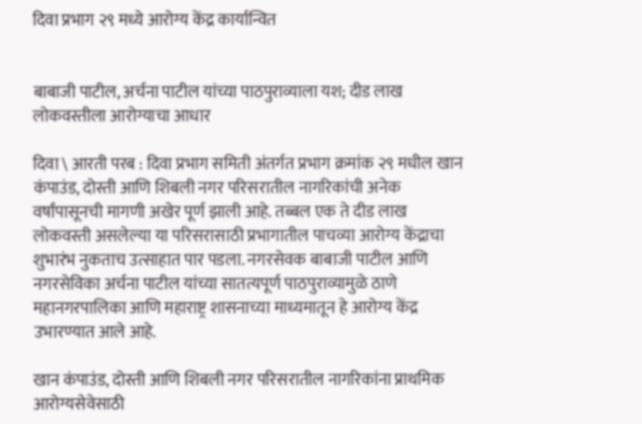दिवा प्रभाग २९ मध्ये आरोग्य केंद्र कार्यान्वित


बाबाजी पाटील, अर्चना पाटील यांच्या पाठपुराव्याला यश; दीड लाख लोकवस्तीला आरोग्याचा आधार

दिवा \ आरती परब : दिवा प्रभाग समिती अंतर्गत प्रभाग क्रमांक २९ मधील खान कंपाउंड, दोस्ती आणि शिबली नगर परिसरातील नागरिकांची अनेक वर्षांपासूनची मागणी अखेर पूर्ण झाली आहे. तब्बल एक ते दीड लाख लोकवस्ती असलेल्या या परिसरासाठी प्रभागातील पाचव्या आरोग्य केंद्राचा शुभारंभ नुकताच उत्साहात पार पडला. नगरसेवक बाबाजी पाटील आणि नगरसेविका अर्चना पाटील यांच्या सातत्यपूर्ण पाठपुराव्यामुळे ठाणे महानगरपालिका आणि महाराष्ट्र शासनाच्या माध्यमातून हे आरोग्य केंद्र उभारण्यात आले आहे.

खान कंपाउंड, दोस्ती आणि शिबली नगर परिसरातील नागरिकांना प्राथमिक आरोग्यसेवेसाठी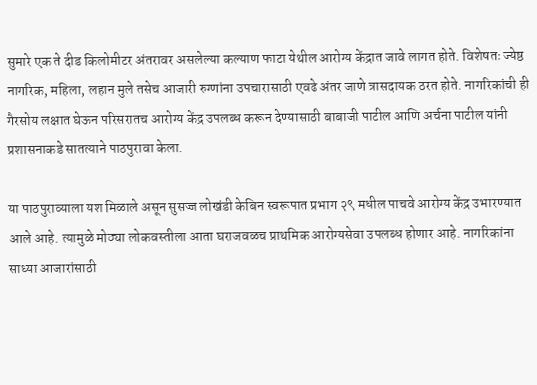सुमारे एक ते दीड किलोमीटर अंतरावर असलेल्या कल्याण फाटा येथील आरोग्य केंद्रात जावे लागत होते. विशेषतः ज्येष्ठ नागरिक, महिला, लहान मुले तसेच आजारी रुग्णांना उपचारासाठी एवढे अंतर जाणे त्रासदायक ठरत होते. नागरिकांची ही गैरसोय लक्षात घेऊन परिसरातच आरोग्य केंद्र उपलब्ध करून देण्यासाठी बाबाजी पाटील आणि अर्चना पाटील यांनी प्रशासनाकडे सातत्याने पाठपुरावा केला.

या पाठपुराव्याला यश मिळाले असून सुसज्ज लोखंडी केबिन स्वरूपात प्रभाग २९ मधील पाचवे आरोग्य केंद्र उभारण्यात आले आहे. त्यामुळे मोठ्या लोकवस्तीला आता घराजवळच प्राथमिक आरोग्यसेवा उपलब्ध होणार आहे. नागरिकांना साध्या आजारांसाठी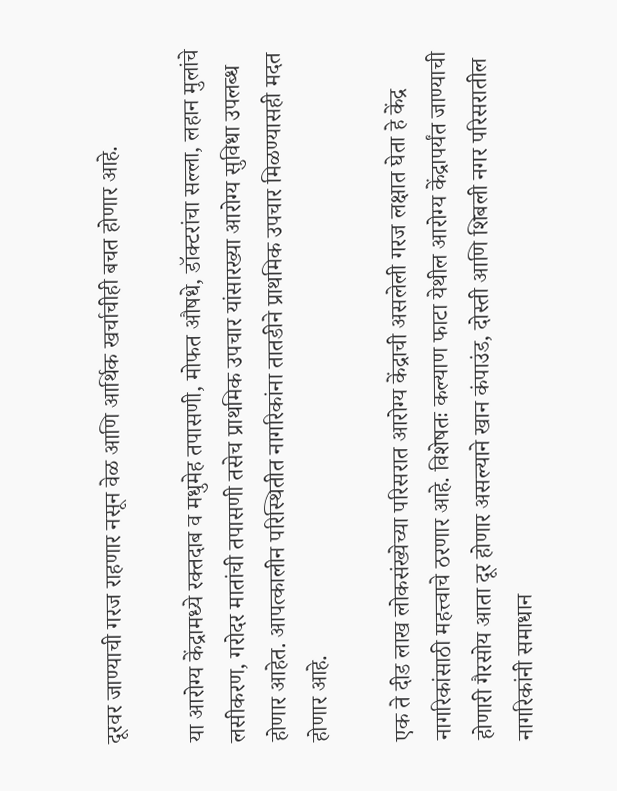दूरवर जाण्याची गरज राहणार नसून वेळ आणि आर्थिक खर्चाचीही बचत होणार आहे.

या आरोग्य केंद्रामध्ये रक्तदाब व मधुमेह तपासणी, मोफत औषधे, डॉक्टरांचा सल्ला, लहान मुलांचे लसीकरण, गरोदर मातांची तपासणी तसेच प्राथमिक उपचार यांसारख्या आरोग्य सुविधा उपलब्ध होणार आहेत. आपत्कालीन परिस्थितीत नागरिकांना तातडीने प्राथमिक उपचार मिळण्यासही मदत होणार आहे.

एक ते दीड लाख लोकसंख्येच्या परिसरात आरोग्य केंद्राची असलेली गरज लक्षात घेता हे केंद्र नागरिकांसाठी महत्त्वाचे ठरणार आहे. विशेषतः कल्याण फाटा येथील आरोग्य केंद्रापर्यंत जाण्याची होणारी गैरसोय आता दूर होणार असल्याने खान कंपाउंड, दोस्ती आणि शिबली नगर परिसरातील नागरिकांनी समाधान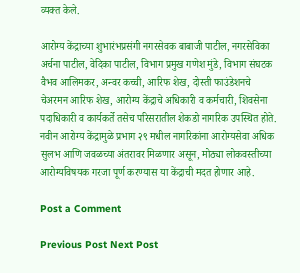व्यक्त केले.

आरोग्य केंद्राच्या शुभारंभप्रसंगी नगरसेवक बाबाजी पाटील, नगरसेविका अर्चना पाटील, वेदिका पाटील, विभाग प्रमुख गणेश मुंडे, विभाग संघटक वैभव आलिमकर, अन्वर कच्ची, आरिफ शेख, दोस्ती फाउंडेशनचे चेअरमन आरिफ शेख, आरोग्य केंद्राचे अधिकारी व कर्मचारी, शिवसेना पदाधिकारी व कार्यकर्ते तसेच परिसरातील शेकडो नागरिक उपस्थित होते. नवीन आरोग्य केंद्रामुळे प्रभाग २९ मधील नागरिकांना आरोग्यसेवा अधिक सुलभ आणि जवळच्या अंतरावर मिळणार असून, मोठ्या लोकवस्तीच्या आरोग्यविषयक गरजा पूर्ण करण्यास या केंद्राची मदत होणार आहे.

Post a Comment

Previous Post Next Post